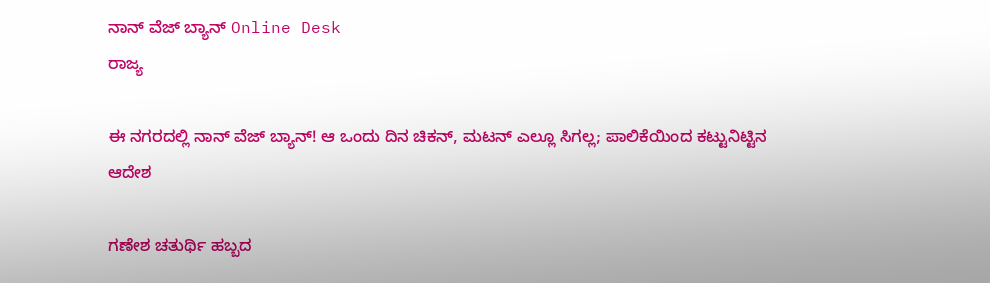ನಾನ್ ವೆಜ್ ಬ್ಯಾನ್ Online Desk
ರಾಜ್ಯ

ಈ ನಗರದಲ್ಲಿ ನಾನ್ ವೆಜ್ ಬ್ಯಾನ್! ಆ ಒಂದು ದಿನ ಚಿಕನ್, ಮಟನ್ ಎಲ್ಲೂ ಸಿಗಲ್ಲ; ಪಾಲಿಕೆಯಿಂದ ಕಟ್ಟುನಿಟ್ಟಿನ ಆದೇಶ

ಗಣೇಶ ಚತುರ್ಥಿ ಹಬ್ಬದ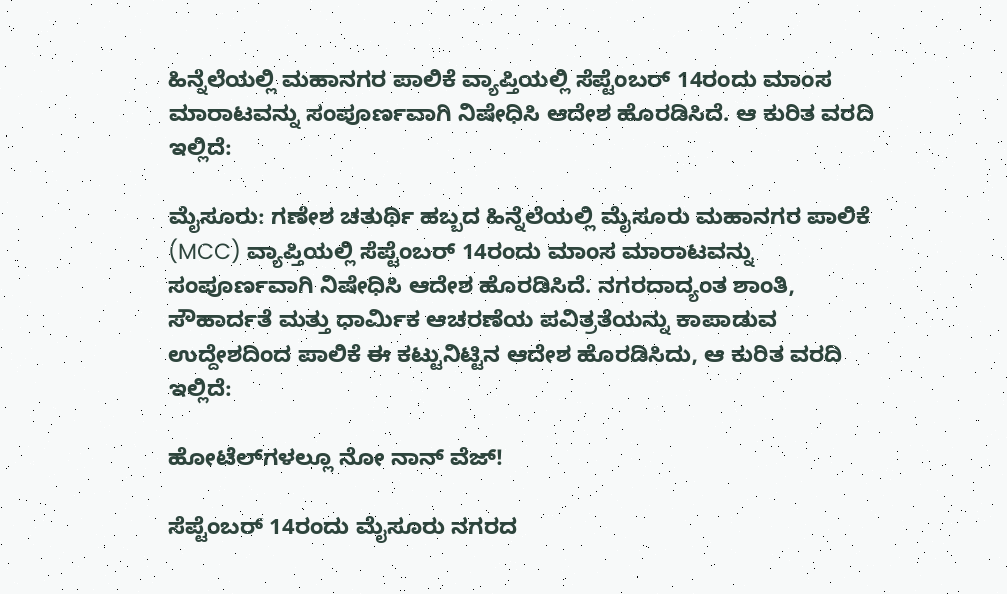ಹಿನ್ನೆಲೆಯಲ್ಲಿ ಮಹಾನಗರ ಪಾಲಿಕೆ ವ್ಯಾಪ್ತಿಯಲ್ಲಿ ಸೆಪ್ಟೆಂಬರ್ 14ರಂದು ಮಾಂಸ ಮಾರಾಟವನ್ನು ಸಂಪೂರ್ಣವಾಗಿ ನಿಷೇಧಿಸಿ ಆದೇಶ ಹೊರಡಿಸಿದೆ. ಆ ಕುರಿತ ವರದಿ ಇಲ್ಲಿದೆ:

ಮೈಸೂರು: ಗಣೇಶ ಚತುರ್ಥಿ ಹಬ್ಬದ ಹಿನ್ನೆಲೆಯಲ್ಲಿ ಮೈಸೂರು ಮಹಾನಗರ ಪಾಲಿಕೆ (MCC) ವ್ಯಾಪ್ತಿಯಲ್ಲಿ ಸೆಪ್ಟೆಂಬರ್ 14ರಂದು ಮಾಂಸ ಮಾರಾಟವನ್ನು ಸಂಪೂರ್ಣವಾಗಿ ನಿಷೇಧಿಸಿ ಆದೇಶ ಹೊರಡಿಸಿದೆ. ನಗರದಾದ್ಯಂತ ಶಾಂತಿ, ಸೌಹಾರ್ದತೆ ಮತ್ತು ಧಾರ್ಮಿಕ ಆಚರಣೆಯ ಪವಿತ್ರತೆಯನ್ನು ಕಾಪಾಡುವ ಉದ್ದೇಶದಿಂದ ಪಾಲಿಕೆ ಈ ಕಟ್ಟುನಿಟ್ಟಿನ ಆದೇಶ ಹೊರಡಿಸಿದು, ಆ ಕುರಿತ ವರದಿ ಇಲ್ಲಿದೆ:

ಹೋಟೆಲ್‌ಗಳಲ್ಲೂ ನೋ ನಾನ್ ವೆಜ್!

ಸೆಪ್ಟೆಂಬರ್ 14ರಂದು ಮೈಸೂರು ನಗರದ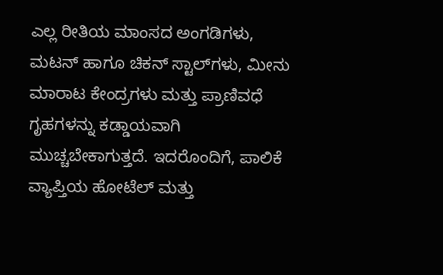ಎಲ್ಲ ರೀತಿಯ ಮಾಂಸದ ಅಂಗಡಿಗಳು, ಮಟನ್ ಹಾಗೂ ಚಿಕನ್ ಸ್ಟಾಲ್‌ಗಳು, ಮೀನು ಮಾರಾಟ ಕೇಂದ್ರಗಳು ಮತ್ತು ಪ್ರಾಣಿವಧೆ ಗೃಹಗಳನ್ನು ಕಡ್ಡಾಯವಾಗಿ ಮುಚ್ಚಬೇಕಾಗುತ್ತದೆ. ಇದರೊಂದಿಗೆ, ಪಾಲಿಕೆ ವ್ಯಾಪ್ತಿಯ ಹೋಟೆಲ್ ಮತ್ತು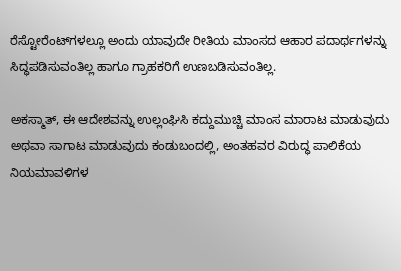ರೆಸ್ಟೋರೆಂಟ್‌ಗಳಲ್ಲೂ ಅಂದು ಯಾವುದೇ ರೀತಿಯ ಮಾಂಸದ ಆಹಾರ ಪದಾರ್ಥಗಳನ್ನು ಸಿದ್ಧಪಡಿಸುವಂತಿಲ್ಲ ಹಾಗೂ ಗ್ರಾಹಕರಿಗೆ ಉಣಬಡಿಸುವಂತಿಲ್ಲ.

ಅಕಸ್ಮಾತ್, ಈ ಆದೇಶವನ್ನು ಉಲ್ಲಂಘಿಸಿ ಕದ್ದುಮುಚ್ಚಿ ಮಾಂಸ ಮಾರಾಟ ಮಾಡುವುದು ಅಥವಾ ಸಾಗಾಟ ಮಾಡುವುದು ಕಂಡುಬಂದಲ್ಲಿ, ಅಂತಹವರ ವಿರುದ್ಧ ಪಾಲಿಕೆಯ ನಿಯಮಾವಳಿಗಳ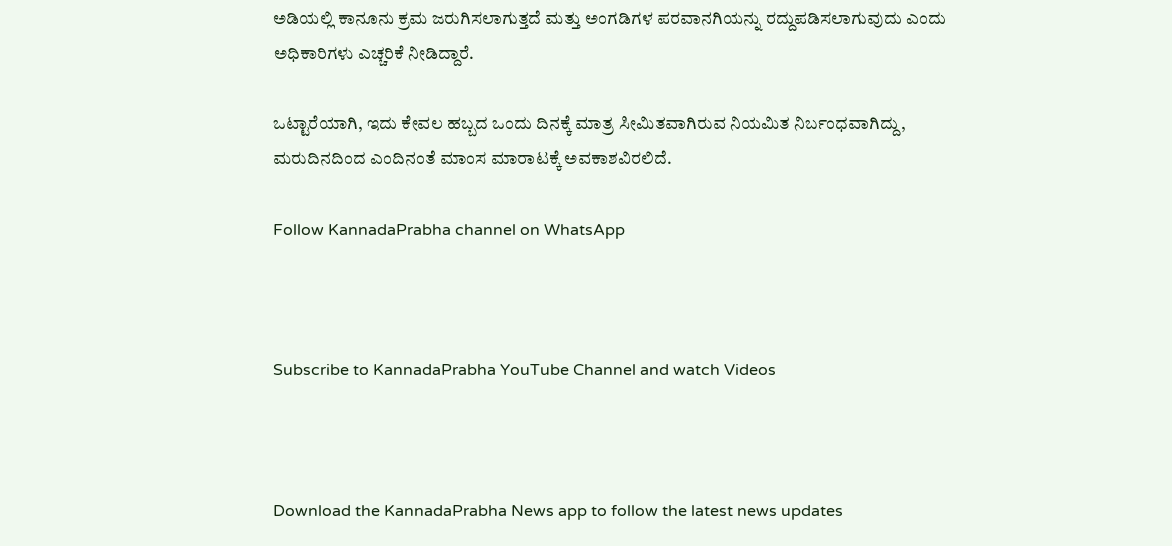ಅಡಿಯಲ್ಲಿ ಕಾನೂನು ಕ್ರಮ ಜರುಗಿಸಲಾಗುತ್ತದೆ ಮತ್ತು ಅಂಗಡಿಗಳ ಪರವಾನಗಿಯನ್ನು ರದ್ದುಪಡಿಸಲಾಗುವುದು ಎಂದು ಅಧಿಕಾರಿಗಳು ಎಚ್ಚರಿಕೆ ನೀಡಿದ್ದಾರೆ.

ಒಟ್ಟಾರೆಯಾಗಿ, ಇದು ಕೇವಲ ಹಬ್ಬದ ಒಂದು ದಿನಕ್ಕೆ ಮಾತ್ರ ಸೀಮಿತವಾಗಿರುವ ನಿಯಮಿತ ನಿರ್ಬಂಧವಾಗಿದ್ದು, ಮರುದಿನದಿಂದ ಎಂದಿನಂತೆ ಮಾಂಸ ಮಾರಾಟಕ್ಕೆ ಅವಕಾಶವಿರಲಿದೆ.

Follow KannadaPrabha channel on WhatsApp



Subscribe to KannadaPrabha YouTube Channel and watch Videos



Download the KannadaPrabha News app to follow the latest news updates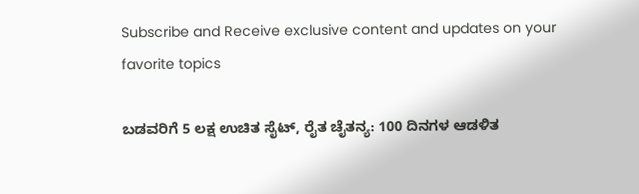Subscribe and Receive exclusive content and updates on your favorite topics

ಬಡವರಿಗೆ 5 ಲಕ್ಷ ಉಚಿತ ಸೈಟ್, ರೈತ ಚೈತನ್ಯ: 100 ದಿನಗಳ ಆಡಳಿತ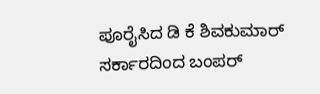ಪೂರೈಸಿದ ಡಿ ಕೆ ಶಿವಕುಮಾರ್ ಸರ್ಕಾರದಿಂದ ಬಂಪರ್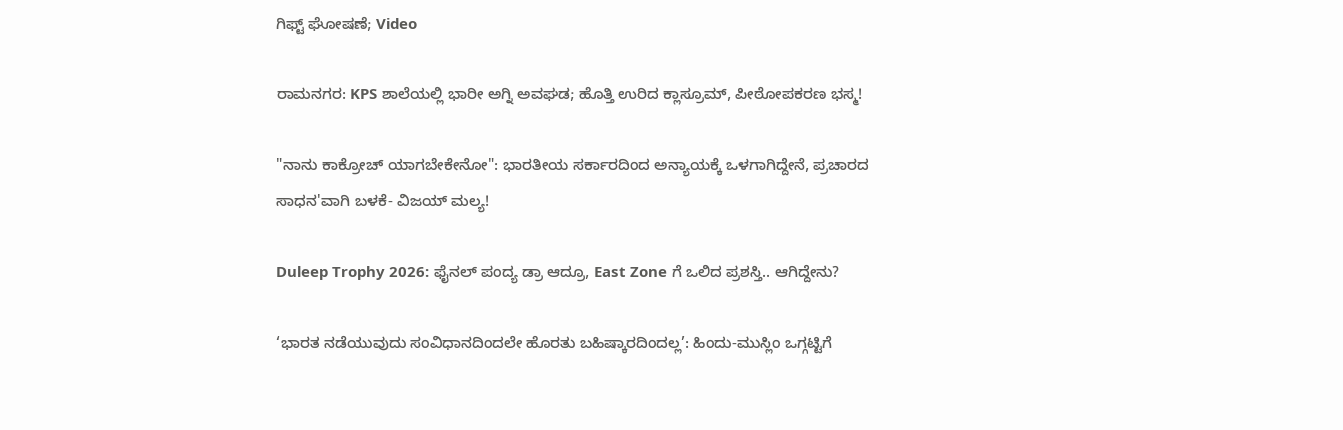ಗಿಫ್ಟ್ ಘೋಷಣೆ; Video

ರಾಮನಗರ: KPS ಶಾಲೆಯಲ್ಲಿ ಭಾರೀ ಅಗ್ನಿ ಅವಘಡ; ಹೊತ್ತಿ ಉರಿದ ಕ್ಲಾಸ್ರೂಮ್, ಪೀಠೋಪಕರಣ ಭಸ್ಮ!

"ನಾನು ಕಾಕ್ರೋಚ್ ಯಾಗಬೇಕೇನೋ": ಭಾರತೀಯ ಸರ್ಕಾರದಿಂದ ಅನ್ಯಾಯಕ್ಕೆ ಒಳಗಾಗಿದ್ದೇನೆ, ಪ್ರಚಾರದ ಸಾಧನ'ವಾಗಿ ಬಳಕೆ- ವಿಜಯ್ ಮಲ್ಯ!

Duleep Trophy 2026: ಫೈನಲ್ ಪಂದ್ಯ ಡ್ರಾ ಆದ್ರೂ, East Zone ಗೆ ಒಲಿದ ಪ್ರಶಸ್ತಿ.. ಆಗಿದ್ದೇನು?

‘ಭಾರತ ನಡೆಯುವುದು ಸಂವಿಧಾನದಿಂದಲೇ ಹೊರತು ಬಹಿಷ್ಕಾರದಿಂದಲ್ಲ’: ಹಿಂದು-ಮುಸ್ಲಿಂ ಒಗ್ಗಟ್ಟಿಗೆ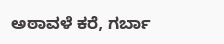ಅಠಾವಳೆ ಕರೆ, ಗರ್ಬಾ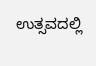ಉತ್ಸವದಲ್ಲಿ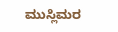ಮುಸ್ಲಿಮರ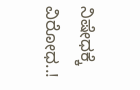ನಿಷೇಧಕ್ಕೆ ವಿರೋಧ..!